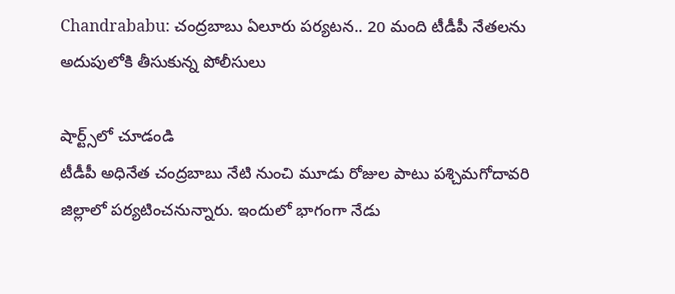Chandrababu: చంద్రబాబు ఏలూరు పర్యటన.. 20 మంది టీడీపీ నేతలను అదుపులోకి తీసుకున్న పోలీసులు

షార్ట్స్‌లో చూడండి
టీడీపీ అధినేత చంద్రబాబు నేటి నుంచి మూడు రోజుల పాటు పశ్చిమగోదావరి జిల్లాలో పర్యటించనున్నారు. ఇందులో భాగంగా నేడు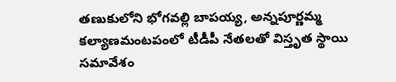తణుకులోని భోగవల్లి బాపయ్య, అన్నపూర్ణమ్మ కల్యాణమంటపంలో టీడీపీ నేతలతో విస్తృత స్థాయి సమావేశం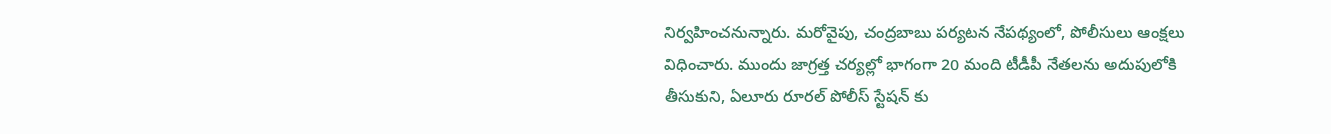నిర్వహించనున్నారు. మరోవైపు, చంద్రబాబు పర్యటన నేపథ్యంలో, పోలీసులు ఆంక్షలు విధించారు. ముందు జాగ్రత్త చర్యల్లో భాగంగా 20 మంది టీడీపీ నేతలను అదుపులోకి తీసుకుని, ఏలూరు రూరల్ పోలీస్ స్టేషన్ కు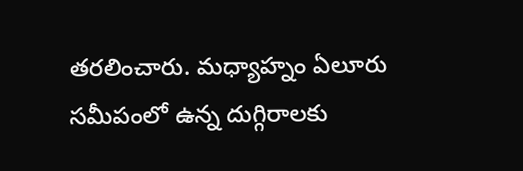తరలించారు. మధ్యాహ్నం ఏలూరు సమీపంలో ఉన్న దుగ్గిరాలకు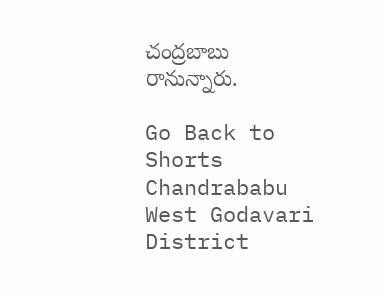చంద్రబాబు రానున్నారు.

Go Back to Shorts
Chandrababu
West Godavari District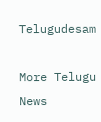Telugudesam

More Telugu News